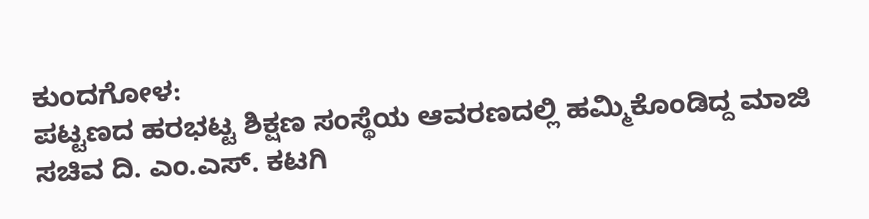ಕುಂದಗೋಳ:
ಪಟ್ಟಣದ ಹರಭಟ್ಟ ಶಿಕ್ಷಣ ಸಂಸ್ಥೆಯ ಆವರಣದಲ್ಲಿ ಹಮ್ಮಿಕೊಂಡಿದ್ದ ಮಾಜಿ ಸಚಿವ ದಿ. ಎಂ.ಎಸ್. ಕಟಗಿ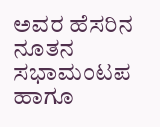ಅವರ ಹೆಸರಿನ ನೂತನ ಸಭಾಮಂಟಪ ಹಾಗೂ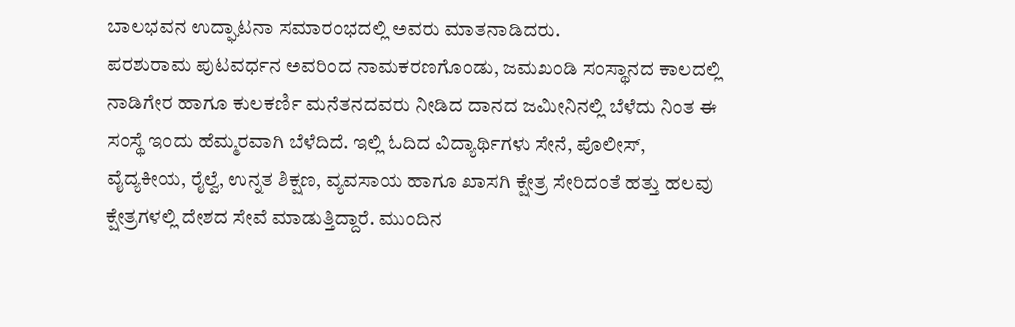ಬಾಲಭವನ ಉದ್ಘಾಟನಾ ಸಮಾರಂಭದಲ್ಲಿ ಅವರು ಮಾತನಾಡಿದರು.
ಪರಶುರಾಮ ಪುಟವರ್ಧನ ಅವರಿಂದ ನಾಮಕರಣಗೊಂಡು, ಜಮಖಂಡಿ ಸಂಸ್ಥಾನದ ಕಾಲದಲ್ಲಿ ನಾಡಿಗೇರ ಹಾಗೂ ಕುಲಕರ್ಣಿ ಮನೆತನದವರು ನೀಡಿದ ದಾನದ ಜಮೀನಿನಲ್ಲಿ ಬೆಳೆದು ನಿಂತ ಈ ಸಂಸ್ಥೆ ಇಂದು ಹೆಮ್ಮರವಾಗಿ ಬೆಳೆದಿದೆ. ಇಲ್ಲಿ ಓದಿದ ವಿದ್ಯಾರ್ಥಿಗಳು ಸೇನೆ, ಪೊಲೀಸ್, ವೈದ್ಯಕೀಯ, ರೈಲ್ವೆ, ಉನ್ನತ ಶಿಕ್ಷಣ, ವ್ಯವಸಾಯ ಹಾಗೂ ಖಾಸಗಿ ಕ್ಷೇತ್ರ ಸೇರಿದಂತೆ ಹತ್ತು ಹಲವು ಕ್ಷೇತ್ರಗಳಲ್ಲಿ ದೇಶದ ಸೇವೆ ಮಾಡುತ್ತಿದ್ದಾರೆ. ಮುಂದಿನ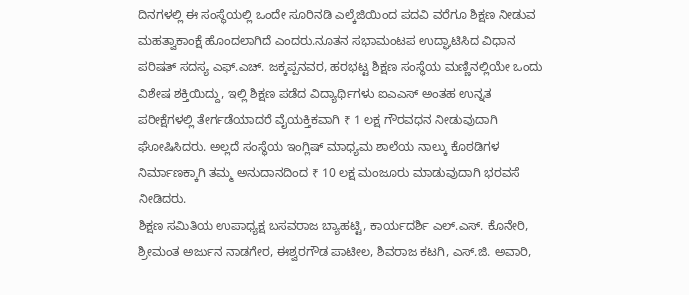ದಿನಗಳಲ್ಲಿ ಈ ಸಂಸ್ಥೆಯಲ್ಲಿ ಒಂದೇ ಸೂರಿನಡಿ ಎಲ್ಕೆಜಿಯಿಂದ ಪದವಿ ವರೆಗೂ ಶಿಕ್ಷಣ ನೀಡುವ ಮಹತ್ವಾಕಾಂಕ್ಷೆ ಹೊಂದಲಾಗಿದೆ ಎಂದರು.ನೂತನ ಸಭಾಮಂಟಪ ಉದ್ಘಾಟಿಸಿದ ವಿಧಾನ ಪರಿಷತ್ ಸದಸ್ಯ ಎಫ್.ಎಚ್. ಜಕ್ಕಪ್ಪನವರ, ಹರಭಟ್ಟ ಶಿಕ್ಷಣ ಸಂಸ್ಥೆಯ ಮಣ್ಣಿನಲ್ಲಿಯೇ ಒಂದು ವಿಶೇಷ ಶಕ್ತಿಯಿದ್ದು, ಇಲ್ಲಿ ಶಿಕ್ಷಣ ಪಡೆದ ವಿದ್ಯಾರ್ಥಿಗಳು ಐಎಎಸ್ ಅಂತಹ ಉನ್ನತ ಪರೀಕ್ಷೆಗಳಲ್ಲಿ ತೇರ್ಗಡೆಯಾದರೆ ವೈಯಕ್ತಿಕವಾಗಿ ₹ 1 ಲಕ್ಷ ಗೌರವಧನ ನೀಡುವುದಾಗಿ ಘೋಷಿಸಿದರು. ಅಲ್ಲದೆ ಸಂಸ್ಥೆಯ ಇಂಗ್ಲಿಷ್ ಮಾಧ್ಯಮ ಶಾಲೆಯ ನಾಲ್ಕು ಕೊಠಡಿಗಳ ನಿರ್ಮಾಣಕ್ಕಾಗಿ ತಮ್ಮ ಅನುದಾನದಿಂದ ₹ 10 ಲಕ್ಷ ಮಂಜೂರು ಮಾಡುವುದಾಗಿ ಭರವಸೆ ನೀಡಿದರು.
ಶಿಕ್ಷಣ ಸಮಿತಿಯ ಉಪಾಧ್ಯಕ್ಷ ಬಸವರಾಜ ಬ್ಯಾಹಟ್ಟಿ, ಕಾರ್ಯದರ್ಶಿ ಎಲ್.ಎಸ್. ಕೊನೇರಿ, ಶ್ರೀಮಂತ ಅರ್ಜುನ ನಾಡಗೇರ, ಈಶ್ವರಗೌಡ ಪಾಟೀಲ, ಶಿವರಾಜ ಕಟಗಿ, ಎಸ್.ಜಿ. ಅವಾರಿ,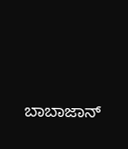ಬಾಬಾಜಾನ್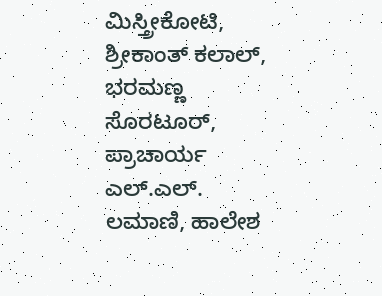ಮಿಸ್ತ್ರೀಕೋಟಿ, ಶ್ರೀಕಾಂತ್ ಕಲಾಲ್, ಭರಮಣ್ಣ ಸೊರಟೂರ್, ಪ್ರಾಚಾರ್ಯ ಎಲ್.ಎಲ್. ಲಮಾಣಿ, ಹಾಲೇಶ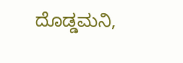ದೊಡ್ಡಮನಿ,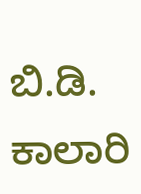ಬಿ.ಡಿ. ಕಾಲಾರಿ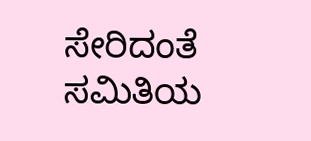ಸೇರಿದಂತೆ ಸಮಿತಿಯ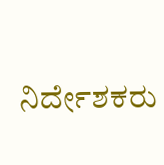ನಿರ್ದೇಶಕರು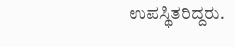ಉಪಸ್ಥಿತರಿದ್ದರು.